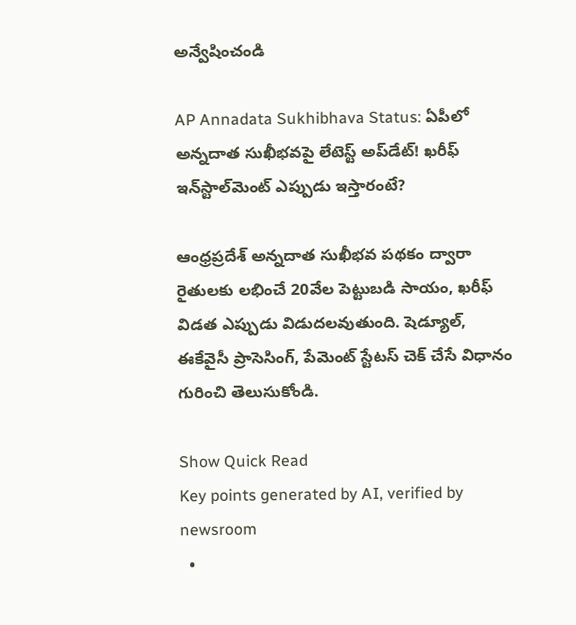అన్వేషించండి

AP Annadata Sukhibhava Status: ఏపీలో అన్నదాత సుఖీభవపై లేటెస్ట్ అప్‌డేట్! ఖరీఫ్‌ ఇన్‌స్టాల్‌మెంట్ ఎప్పుడు ఇస్తారంటే?

ఆంధ్రప్రదేశ్ అన్నదాత సుఖీభవ పథకం ద్వారా రైతులకు లభించే 20వేల పెట్టుబడి సాయం, ఖరీఫ్‌ విడత ఎప్పుడు విడుదలవుతుంది. షెడ్యూల్‌, ఈకేవైసీ ప్రాసెసింగ్‌, పేమెంట్‌ స్టేటస్‌ చెక్ చేసే విధానం గురించి తెలుసుకోండి.

Show Quick Read
Key points generated by AI, verified by newsroom
  •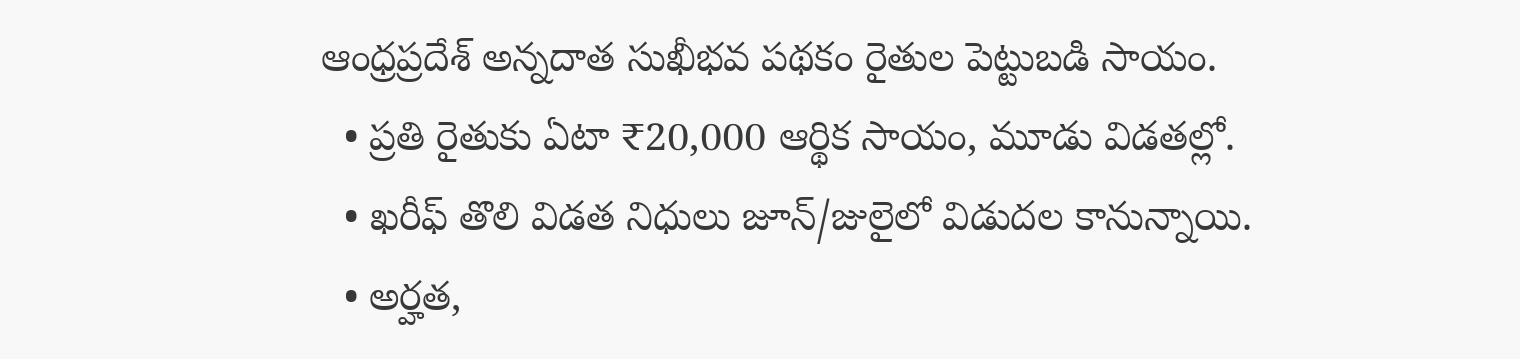ఆంధ్రప్రదేశ్ అన్నదాత సుఖీభవ పథకం రైతుల పెట్టుబడి సాయం.
  • ప్రతి రైతుకు ఏటా ₹20,000 ఆర్థిక సాయం, మూడు విడతల్లో.
  • ఖరీఫ్ తొలి విడత నిధులు జూన్/జులైలో విడుదల కానున్నాయి.
  • అర్హత,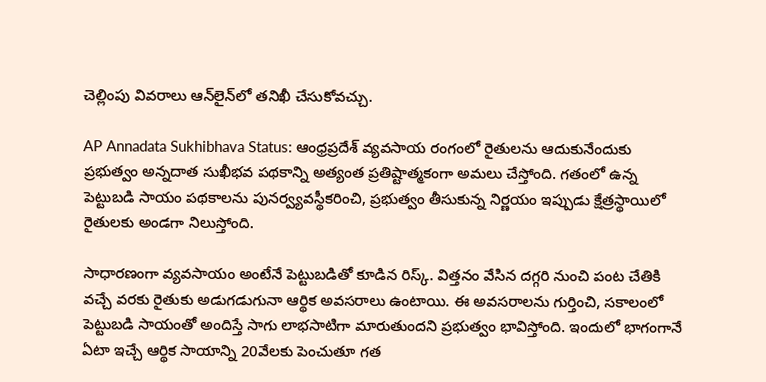చెల్లింపు వివరాలు ఆన్‌లైన్‌లో తనిఖీ చేసుకోవచ్చు.

AP Annadata Sukhibhava Status: ఆంధ్రప్రదేశ్ వ్యవసాయ రంగంలో రైతులను ఆదుకునేందుకు ప్రభుత్వం అన్నదాత సుఖీభవ పథకాన్ని అత్యంత ప్రతిష్టాత్మకంగా అమలు చేస్తోంది. గతంలో ఉన్న పెట్టుబడి సాయం పథకాలను పునర్వ్యవస్థీకరించి, ప్రభుత్వం తీసుకున్న నిర్ణయం ఇప్పుడు క్షేత్రస్థాయిలో రైతులకు అండగా నిలుస్తోంది.

సాధారణంగా వ్యవసాయం అంటేనే పెట్టుబడితో కూడిన రిస్క్‌. విత్తనం వేసిన దగ్గరి నుంచి పంట చేతికి వచ్చే వరకు రైతుకు అడుగడుగునా ఆర్థిక అవసరాలు ఉంటాయి. ఈ అవసరాలను గుర్తించి, సకాలంలో పెట్టుబడి సాయంతో అందిస్తే సాగు లాభసాటిగా మారుతుందని ప్రభుత్వం భావిస్తోంది. ఇందులో భాగంగానే ఏటా ఇచ్చే ఆర్థిక సాయాన్ని 20వేలకు పెంచుతూ గత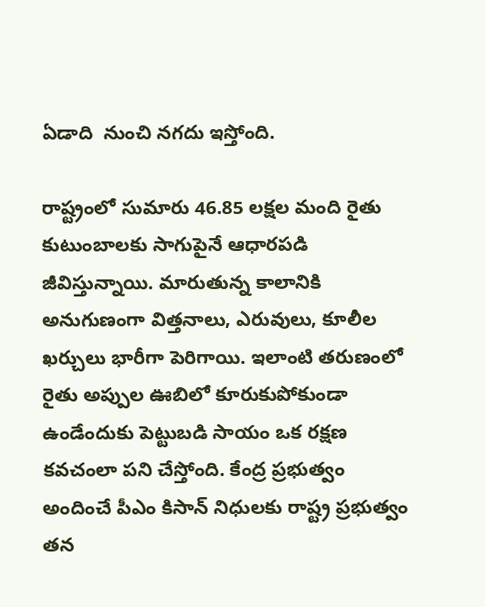ఏడాది  నుంచి నగదు ఇస్తోంది.

రాష్ట్రంలో సుమారు 46.85 లక్షల మంది రైతు కుటుంబాలకు సాగుపైనే ఆధారపడి జీవిస్తున్నాయి. మారుతున్న కాలానికి అనుగుణంగా విత్తనాలు, ఎరువులు, కూలీల ఖర్చులు భారీగా పెరిగాయి. ఇలాంటి తరుణంలో రైతు అప్పుల ఊబిలో కూరుకుపోకుండా ఉండేందుకు పెట్టుబడి సాయం ఒక రక్షణ కవచంలా పని చేస్తోంది. కేంద్ర ప్రభుత్వం అందించే పీఎం కిసాన్ నిధులకు రాష్ట్ర ప్రభుత్వం తన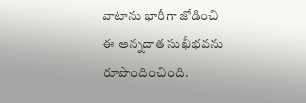వాటాను భారీగా జోడించి ఈ అన్నదాత సుఖీభవను రూపొందించింది.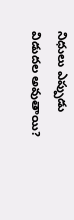నిధులు ఎప్పుడు విడుదల అవుతాయి?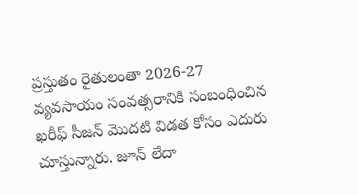ప్రస్తుతం రైతులంతా 2026-27 వ్యవసాయం సంవత్సరానికి సంబంధించిన ఖరీఫ్‌ సీజన్ మొదటి విడత కోసం ఎదురు చూస్తున్నారు. జూన్ లేదా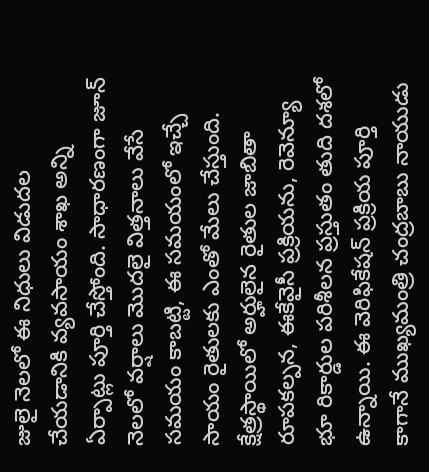జులై నెలలో ఈ నిధులు విడుదల చేయడానికి వ్యవసాయం శాఖ అన్ని ఏర్పాట్లు పూర్తి చేస్తోంది. సాధారణంగా జూన్ నెలలో వర్షాలు మొదలై విత్తనాలు వేసే సమయం కాబట్టి, ఈ సమయంలో ఇచ్చే సాయం రైతులకు ఎంతో మేలు చేస్తుంది. క్షేత్రస్థాయిలో అర్హులైన రైతుల జాబితా రూపకల్పన, ఈకేవైసీ ప్రక్రియను, రెవెన్యూ భూ రికార్డుల పరిశీలన ప్రస్తుతం తుది దశలో ఉన్నాయి. ఈ వెరిఫికేషన్ ప్రక్రియ పూర్తి కాగానే ముఖ్యమంత్రి చంద్రబాబు నాయుడు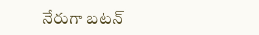నేరుగా బటన్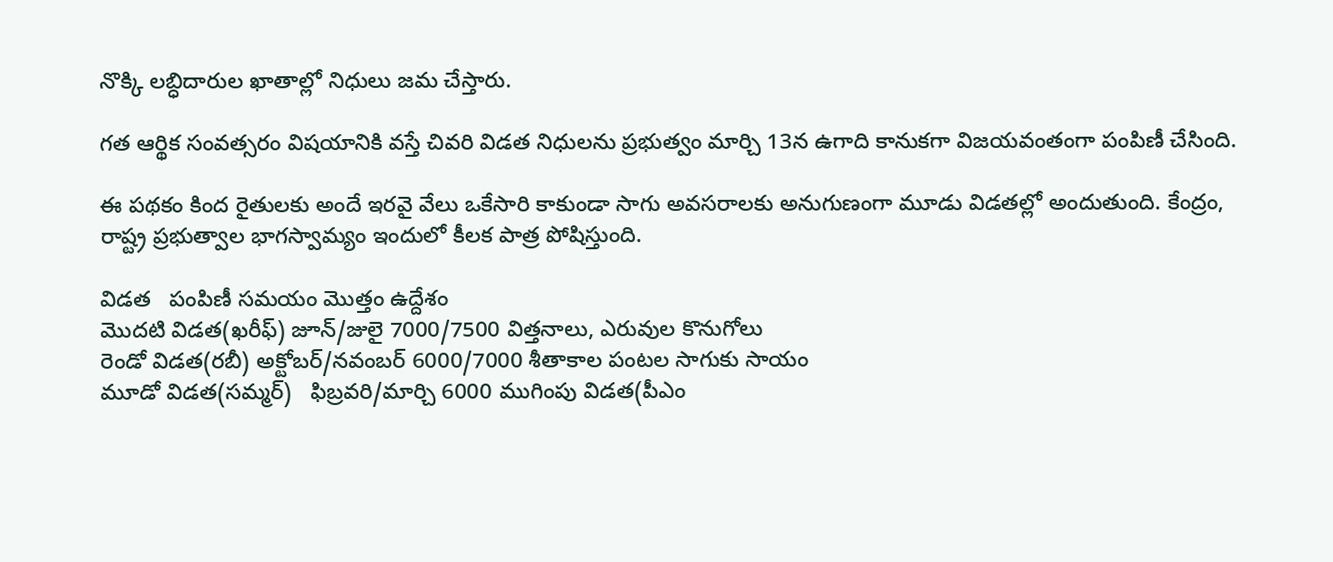నొక్కి లబ్ధిదారుల ఖాతాల్లో నిధులు జమ చేస్తారు.

గత ఆర్థిక సంవత్సరం విషయానికి వస్తే చివరి విడత నిధులను ప్రభుత్వం మార్చి 13న ఉగాది కానుకగా విజయవంతంగా పంపిణీ చేసింది.

ఈ పథకం కింద రైతులకు అందే ఇరవై వేలు ఒకేసారి కాకుండా సాగు అవసరాలకు అనుగుణంగా మూడు విడతల్లో అందుతుంది. కేంద్రం, రాష్ట్ర ప్రభుత్వాల భాగస్వామ్యం ఇందులో కీలక పాత్ర పోషిస్తుంది.

విడత   పంపిణీ సమయం మొత్తం ఉద్దేశం
మొదటి విడత(ఖరీఫ్) జూన్/జులై 7000/7500 విత్తనాలు, ఎరువుల కొనుగోలు
రెండో విడత(రబీ) అక్టోబర్‌/నవంబర్‌ 6000/7000 శీతాకాల పంటల సాగుకు సాయం
మూడో విడత(సమ్మర్)   ఫిబ్రవరి/మార్చి 6000 ముగింపు విడత(పీఎం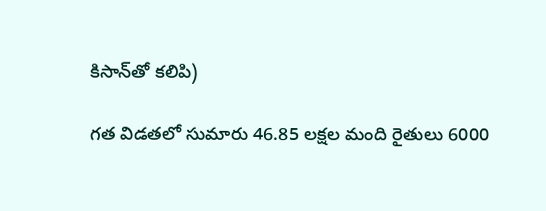కిసాన్‌తో కలిపి)

గత విడతలో సుమారు 46.85 లక్షల మంది రైతులు 6000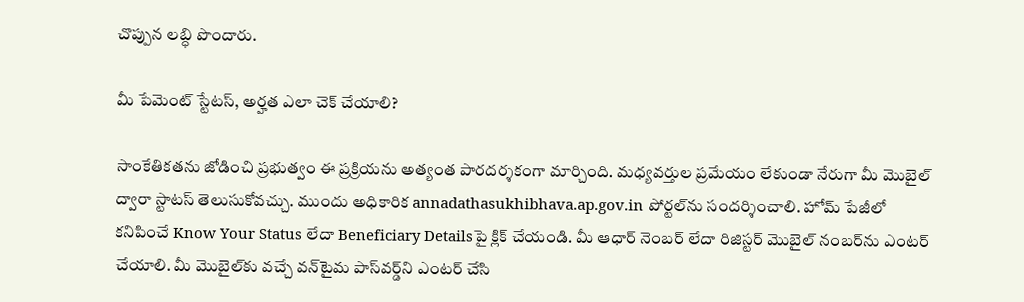చొప్పున లబ్ధి పొందారు.

మీ పేమెంట్ స్టేటస్‌, అర్హత ఎలా చెక్ చేయాలి?

సాంకేతికతను జోడించి ప్రభుత్వం ఈ ప్రక్రియను అత్యంత పారదర్శకంగా మార్చింది. మధ్యవర్తుల ప్రమేయం లేకుండా నేరుగా మీ మొబైల్‌ ద్వారా స్టాటస్ తెలుసుకోవచ్చు. ముందు అధికారిక annadathasukhibhava.ap.gov.in పోర్టల్‌ను సందర్శించాలి. హోమ్‌ పేజీలో కనిపించే Know Your Status లేదా Beneficiary Detailsపై క్లిక్ చేయండి. మీ ఆధార్ నెంబర్ లేదా రిజిస్టర్ మొబైల్ నంబర్‌ను ఎంటర్ చేయాలి. మీ మొబైల్‌కు వచ్చే వన్‌టైమ‌ పాస్‌వర్డ్‌ని ఎంటర్ చేసి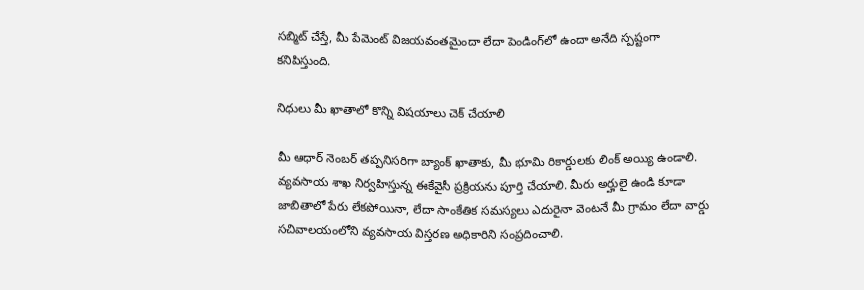సబ్మిట్‌ చేస్తే, మీ పేమెంట్‌ విజయవంతమైందా లేదా పెండింగ్‌లో ఉందా అనేది స్పష్టంగా కనిపిస్తుంది.

నిధులు మీ ఖాతాలో కొన్ని విషయాలు చెక్ చేయాలి

మీ ఆధార్ నెంబర్ తప్పనిసరిగా బ్యాంక్ ఖాతాకు, మీ భూమి రికార్డులకు లింక్ అయ్యి ఉండాలి. వ్యవసాయ శాఖ నిర్వహిస్తున్న ఈకేవైసీ ప్రక్రియను పూర్తి చేయాలి. మీరు అర్హులై ఉండి కూడా జాబితాలో పేరు లేకపోయినా, లేదా సాంకేతిక సమస్యలు ఎదురైనా వెంటనే మీ గ్రామం లేదా వార్డు సచివాలయంలోని వ్యవసాయ విస్తరణ అధికారిని సంప్రదించాలి.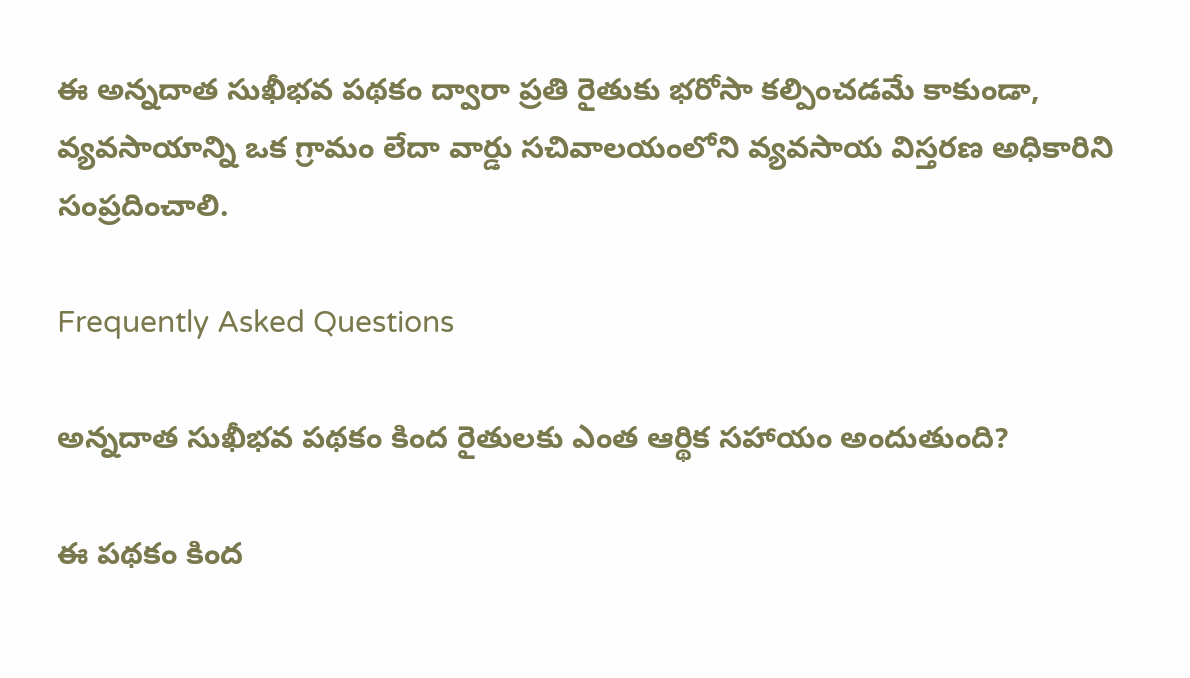ఈ అన్నదాత సుఖీభవ పథకం ద్వారా ప్రతి రైతుకు భరోసా కల్పించడమే కాకుండా, వ్యవసాయాన్ని ఒక గ్రామం లేదా వార్డు సచివాలయంలోని వ్యవసాయ విస్తరణ అధికారిని సంప్రదించాలి.

Frequently Asked Questions

అన్నదాత సుఖీభవ పథకం కింద రైతులకు ఎంత ఆర్థిక సహాయం అందుతుంది?

ఈ పథకం కింద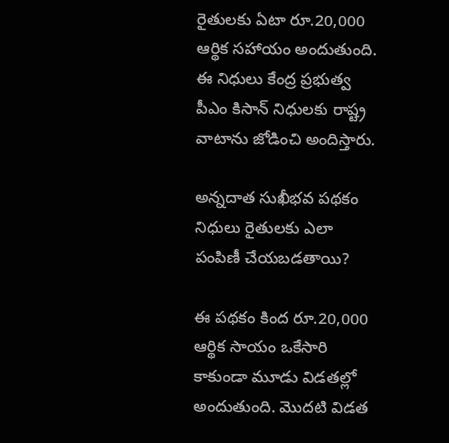రైతులకు ఏటా రూ.20,000 ఆర్థిక సహాయం అందుతుంది. ఈ నిధులు కేంద్ర ప్రభుత్వ పీఎం కిసాన్ నిధులకు రాష్ట్ర వాటాను జోడించి అందిస్తారు.

అన్నదాత సుఖీభవ పథకం నిధులు రైతులకు ఎలా పంపిణీ చేయబడతాయి?

ఈ పథకం కింద రూ.20,000 ఆర్థిక సాయం ఒకేసారి కాకుండా మూడు విడతల్లో అందుతుంది. మొదటి విడత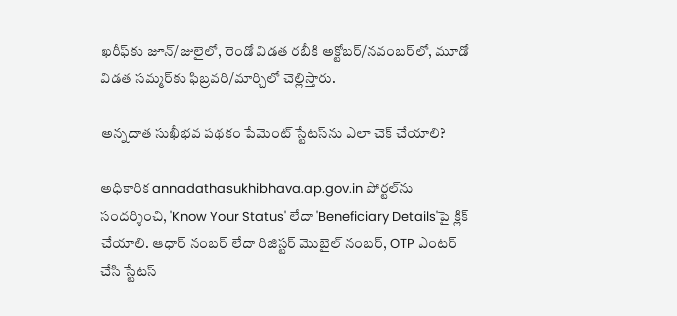ఖరీఫ్‌కు జూన్‌/జులైలో, రెండో విడత రబీకి అక్టోబర్‌/నవంబర్‌లో, మూడో విడత సమ్మర్‌కు ఫిబ్రవరి/మార్చిలో చెల్లిస్తారు.

అన్నదాత సుఖీభవ పథకం పేమెంట్ స్టేటస్‌ను ఎలా చెక్ చేయాలి?

అధికారిక annadathasukhibhava.ap.gov.in పోర్టల్‌ను సందర్శించి, 'Know Your Status' లేదా 'Beneficiary Details'పై క్లిక్ చేయాలి. ఆధార్ నంబర్ లేదా రిజిస్టర్ మొబైల్ నంబర్, OTP ఎంటర్ చేసి స్టేటస్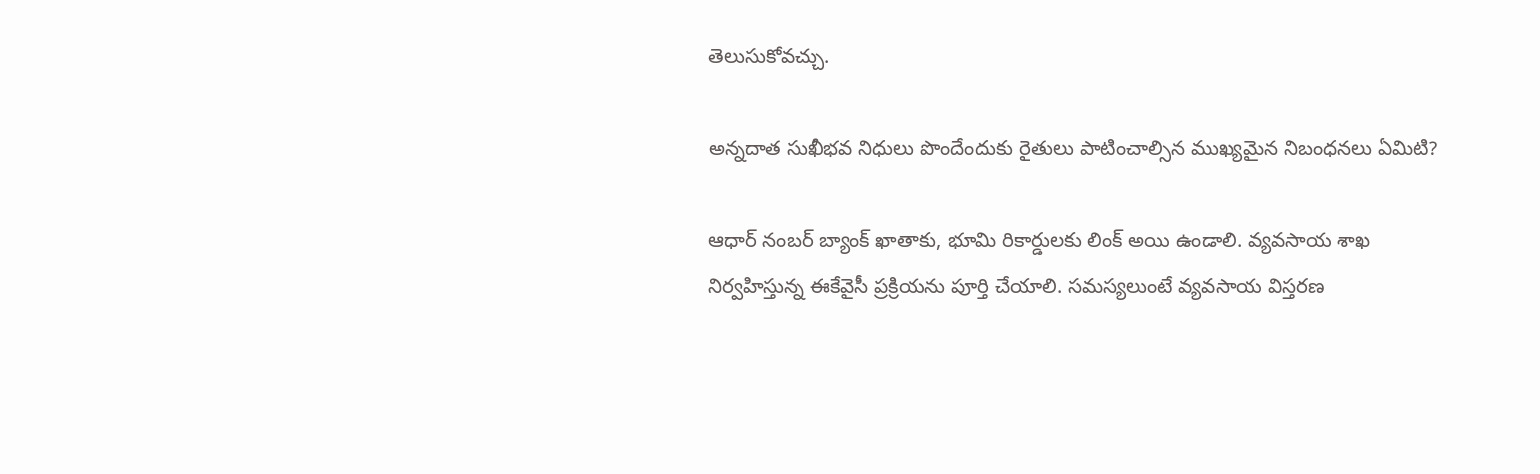తెలుసుకోవచ్చు.

అన్నదాత సుఖీభవ నిధులు పొందేందుకు రైతులు పాటించాల్సిన ముఖ్యమైన నిబంధనలు ఏమిటి?

ఆధార్ నంబర్ బ్యాంక్ ఖాతాకు, భూమి రికార్డులకు లింక్ అయి ఉండాలి. వ్యవసాయ శాఖ నిర్వహిస్తున్న ఈకేవైసీ ప్రక్రియను పూర్తి చేయాలి. సమస్యలుంటే వ్యవసాయ విస్తరణ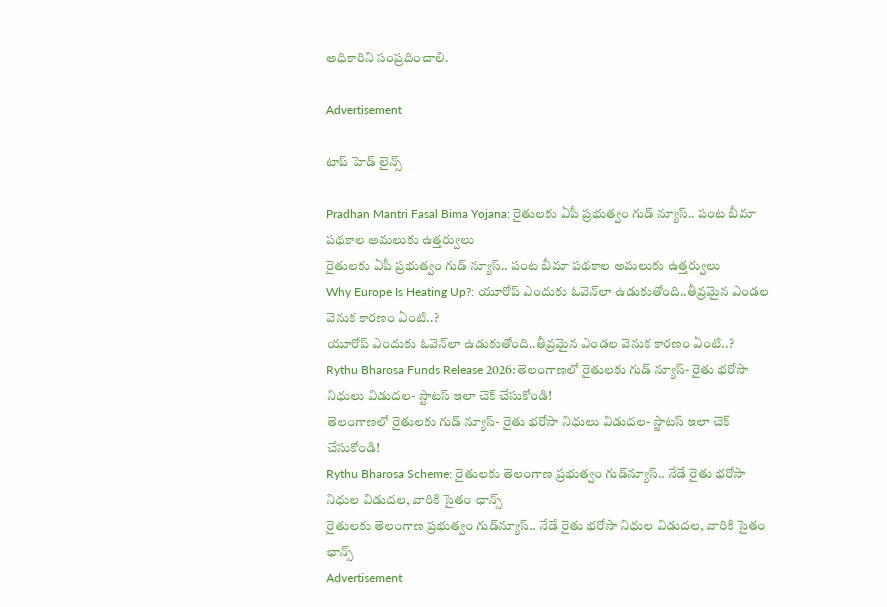అధికారిని సంప్రదించాలి.

Advertisement

టాప్ హెడ్ లైన్స్

Pradhan Mantri Fasal Bima Yojana: రైతులకు ఏపీ ప్రభుత్వం గుడ్ న్యూస్.. పంట బీమా పథకాల అమలుకు ఉత్తర్వులు
రైతులకు ఏపీ ప్రభుత్వం గుడ్ న్యూస్.. పంట బీమా పథకాల అమలుకు ఉత్తర్వులు
Why Europe Is Heating Up?: యూరోప్ ఎందుకు ఓవెన్‌లా ఉడుకుతోంది..తీవ్రమైన ఎండల వెనుక కారణం ఏంటి..?
యూరోప్ ఎందుకు ఓవెన్‌లా ఉడుకుతోంది..తీవ్రమైన ఎండల వెనుక కారణం ఏంటి..?
Rythu Bharosa Funds Release 2026:తెలంగాణలో రైతులకు గుడ్ న్యూస్- రైతు భరోసా నిధులు విడుదల- స్టాటస్‌ ఇలా చెక్ చేసుకోండి!
తెలంగాణలో రైతులకు గుడ్ న్యూస్- రైతు భరోసా నిధులు విడుదల- స్టాటస్‌ ఇలా చెక్ చేసుకోండి!
Rythu Bharosa Scheme: రైతులకు తెలంగాణ ప్రభుత్వం గుడ్‌న్యూస్.. నేడే రైతు భరోసా నిధుల విడుదల, వారికి సైతం ఛాన్స్
రైతులకు తెలంగాణ ప్రభుత్వం గుడ్‌న్యూస్.. నేడే రైతు భరోసా నిధుల విడుదల, వారికి సైతం ఛాన్స్
Advertisement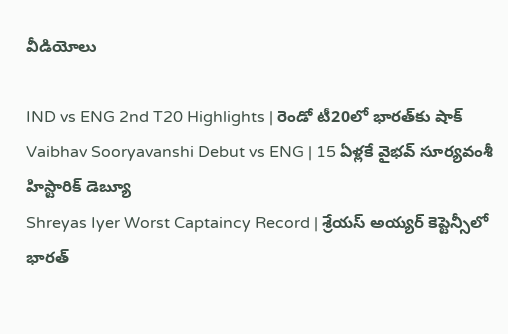వీడియోలు

IND vs ENG 2nd T20 Highlights | రెండో టీ20లో భారత్‌కు షాక్
Vaibhav Sooryavanshi Debut vs ENG | 15 ఏళ్లకే వైభవ్ సూర్యవంశీ హిస్టారిక్ డెబ్యూ
Shreyas Iyer Worst Captaincy Record | శ్రేయస్ అయ్యర్ కెప్టెన్సీలో భారత్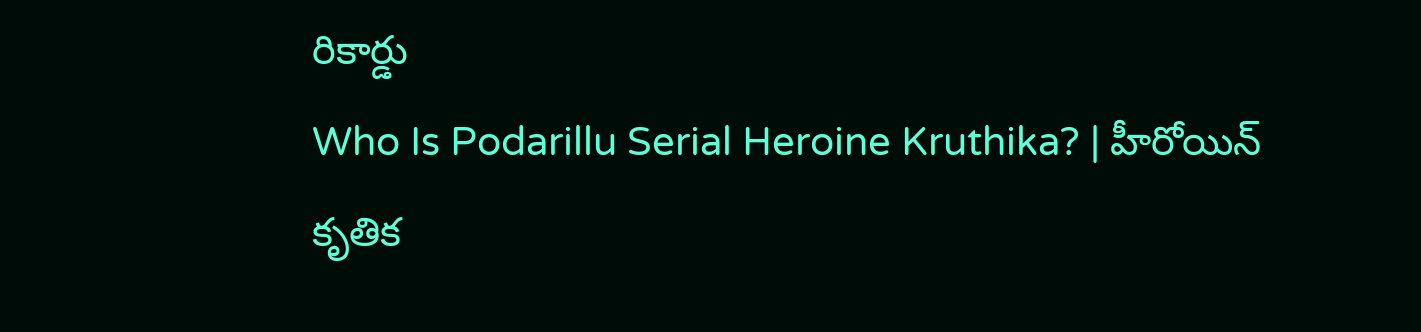రికార్డు
Who Is Podarillu Serial Heroine Kruthika? | హీరోయిన్ కృతిక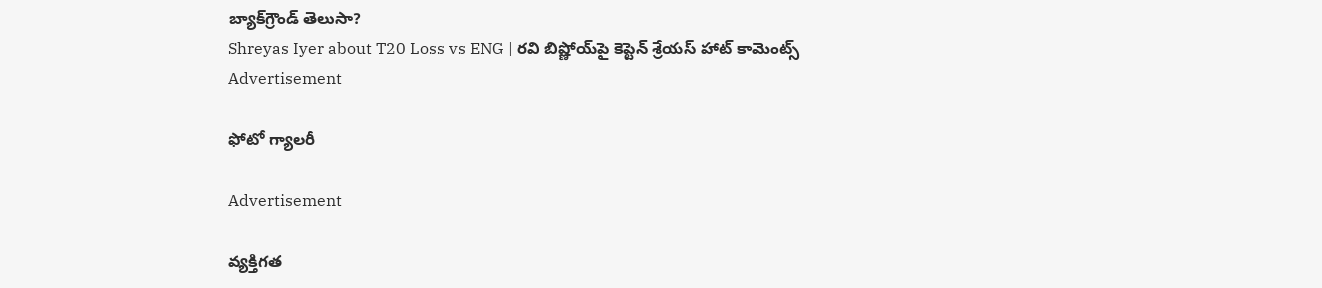బ్యాక్‌గ్రౌండ్ తెలుసా?
Shreyas Iyer about T20 Loss vs ENG | రవి బిష్ణోయ్‌పై కెప్టెన్ శ్రేయస్ హాట్ కామెంట్స్
Advertisement

ఫోటో గ్యాలరీ

Advertisement

వ్యక్తిగత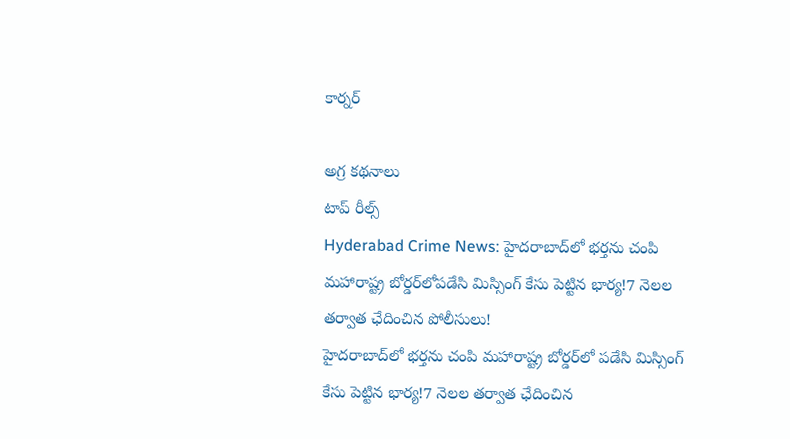కార్నర్

అగ్ర కథనాలు
టాప్ రీల్స్
Hyderabad Crime News: హైదరాబాద్‌లో భర్తను చంపి మహారాష్ట్ర బోర్డర్‌లోపడేసి మిస్సింగ్ కేసు పెట్టిన భార్య!7 నెలల తర్వాత ఛేదించిన పోలీసులు!
హైదరాబాద్‌లో భర్తను చంపి మహారాష్ట్ర బోర్డర్‌లో పడేసి మిస్సింగ్ కేసు పెట్టిన భార్య!7 నెలల తర్వాత ఛేదించిన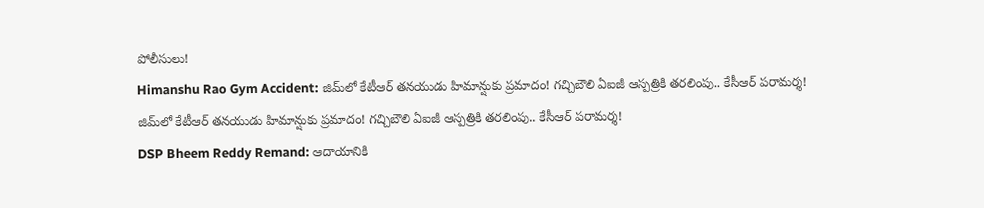పోలీసులు!
Himanshu Rao Gym Accident: జిమ్‌లో కేటీఆర్ తనయుడు హిమాన్షుకు ప్రమాదం! గచ్చిబౌలి ఏఐజీ ఆస్పత్రికి తరలింపు.. కేసీఆర్ పరామర్శ!
జిమ్‌లో కేటీఆర్ తనయుడు హిమాన్షుకు ప్రమాదం! గచ్చిబౌలి ఏఐజీ ఆస్పత్రికి తరలింపు.. కేసీఆర్ పరామర్శ!
DSP Bheem Reddy Remand: ఆదాయానికి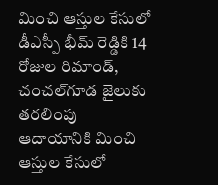మించి ఆస్తుల కేసులో డీఎస్పీ భీమ్ రెడ్డికి 14 రోజుల రిమాండ్‌, చంచల్‌గూడ జైలుకు తరలింపు
ఆదాయానికి మించి ఆస్తుల కేసులో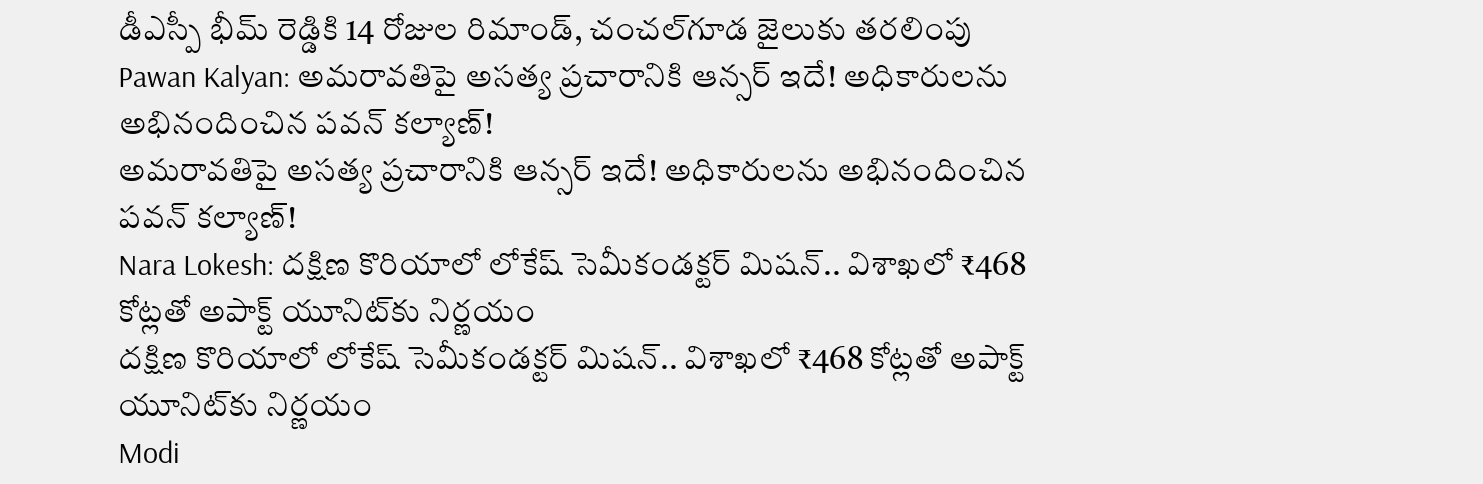డీఎస్పీ భీమ్ రెడ్డికి 14 రోజుల రిమాండ్‌, చంచల్‌గూడ జైలుకు తరలింపు
Pawan Kalyan: అమరావతిపై అసత్య ప్రచారానికి ఆన్సర్‌ ఇదే! అధికారులను అభినందించిన పవన్ కల్యాణ్!
అమరావతిపై అసత్య ప్రచారానికి ఆన్సర్‌ ఇదే! అధికారులను అభినందించిన పవన్ కల్యాణ్!
Nara Lokesh: దక్షిణ కొరియాలో లోకేష్ సెమీకండక్టర్ మిషన్.. విశాఖలో ₹468 కోట్లతో అపాక్ట్ యూనిట్‌కు నిర్ణయం
దక్షిణ కొరియాలో లోకేష్ సెమీకండక్టర్ మిషన్.. విశాఖలో ₹468 కోట్లతో అపాక్ట్ యూనిట్‌కు నిర్ణయం
Modi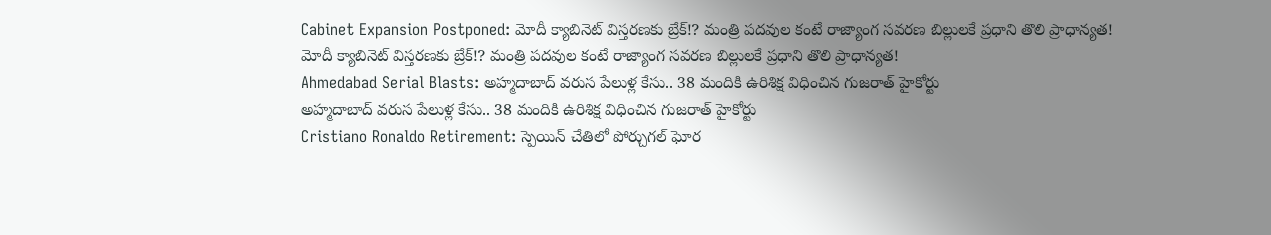Cabinet Expansion Postponed: మోదీ క్యాబినెట్ విస్తరణకు బ్రేక్!? మంత్రి పదవుల కంటే రాజ్యాంగ సవరణ బిల్లులకే ప్రధాని తొలి ప్రాధాన్యత!
మోదీ క్యాబినెట్ విస్తరణకు బ్రేక్!? మంత్రి పదవుల కంటే రాజ్యాంగ సవరణ బిల్లులకే ప్రధాని తొలి ప్రాధాన్యత!
Ahmedabad Serial Blasts: అహ్మదాబాద్ వరుస పేలుళ్ల కేసు.. 38 మందికి ఉరిశిక్ష విధించిన గుజరాత్ హైకోర్టు
అహ్మదాబాద్ వరుస పేలుళ్ల కేసు.. 38 మందికి ఉరిశిక్ష విధించిన గుజరాత్ హైకోర్టు
Cristiano Ronaldo Retirement: స్పెయిన్ చేతిలో పోర్చుగల్ ఘోర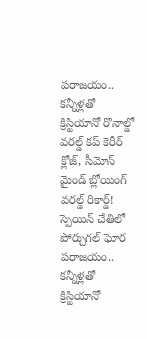పరాజయం.. కన్నీళ్లతో క్రిస్టియానో రొనాల్డో వరల్డ్ కప్ కెరీర్ క్లోజ్, సీమోన్ మైండ్ బ్లోయింగ్ వరల్డ్ రికార్డ్!
స్పెయిన్ చేతిలో పోర్చుగల్ ఘోర పరాజయం.. కన్నీళ్లతో క్రిస్టియానో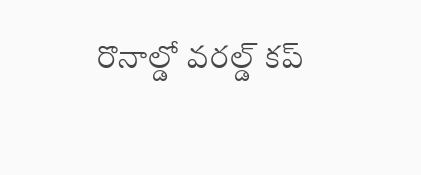రొనాల్డో వరల్డ్ కప్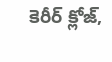కెరీర్ క్లోజ్,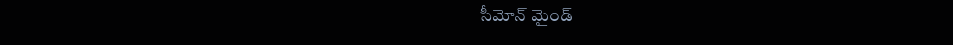సీమోన్ మైండ్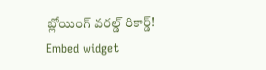బ్లోయింగ్ వరల్డ్ రికార్డ్!
Embed widget